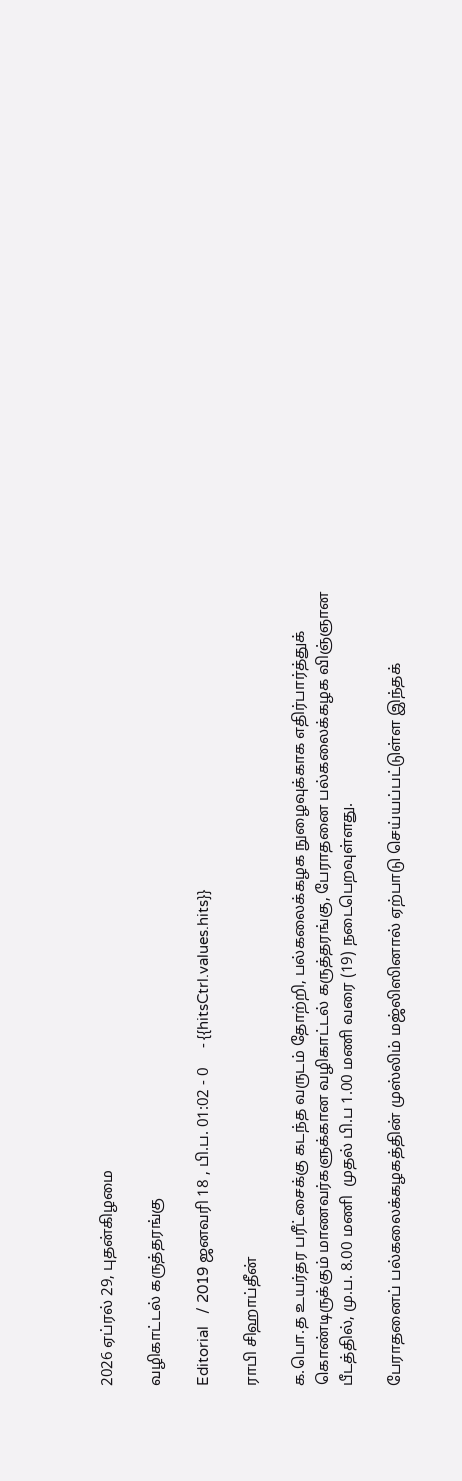2026 ஏப்ரல் 29, புதன்கிழமை

வழிகாட்டல் கருத்தரங்கு

Editorial   / 2019 ஜனவரி 18 , பி.ப. 01:02 - 0     - {{hitsCtrl.values.hits}}

ராபி சிஹாப்தீன்

க.பொ.த உயர்தர பரீட்சைக்கு கடந்த வருடம் தோற்றி, பல்கலைக்கழக நுழைவுக்காக எதிர்பார்த்துக் கொண்டிருக்கும் மாணவர்களுக்கான வழிகாட்டல் கருத்தரங்கு, பேராதனை பல்கலைக்கழக விஞ்ஞான பீடத்தில், மு.ப. 8.00 மணி  முதல் பி.ப 1.00 மணி வரை (19) நடைபெறவுள்ளது.

பேராதனைப் பல்கலைக்கழகத்தின் முஸ்லிம் மஜ்லிஸினால் ஏற்பாடு செய்யப்பட்டுள்ள இந்தக்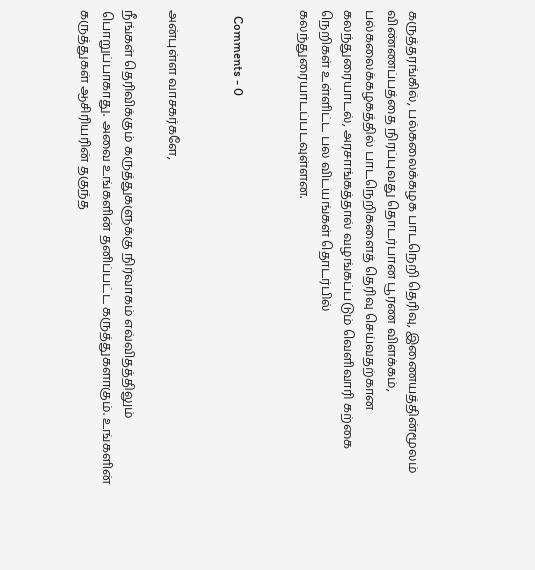கருத்தரங்கில், பல்கலைக்கழக பாடநெறி தெரிவு, இணையத்தின்மூலம் விண்ணப்பத்தை நிரப்புவது தொடர்பான பூரண விளக்கம், பல்கலைக்கழகத்தில் பாடநெறிகளைத் தெரிவு செய்வதற்கான  கலந்துரையாடல், அரசாங்கத்தால் வழங்கப்படும் வெளிவாரி கற்கை நெறிகள் உள்ளிட்ட பல விடயங்கள் தொடர்பில் கலந்துரையாடப்படவுள்ளன.


  Comments - 0


அன்புள்ள வாசகர்களே,

நீங்கள் தெரிவிக்கும் கருத்துகளுக்கு நிர்வாகம் எவ்விதத்திலும் பொறுப்பாகாது. அவை உங்களின் தனிப்பட்ட கருத்துகளாகும். உங்களின் கருத்துகள் ஆசிரியரின் தகுந்த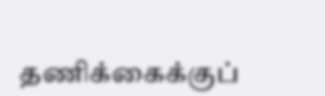தணிக்கைக்குப்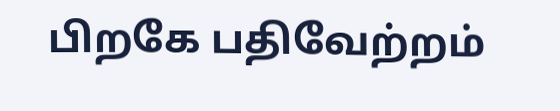பிறகே பதிவேற்றம்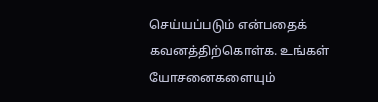செய்யப்படும் என்பதைக் கவனத்திற்கொள்க. உங்கள் யோசனைகளையும்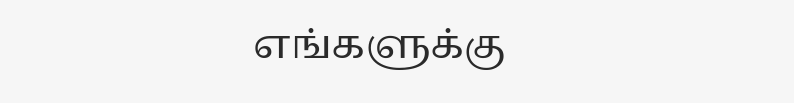எங்களுக்கு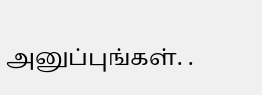அனுப்புங்கள். .